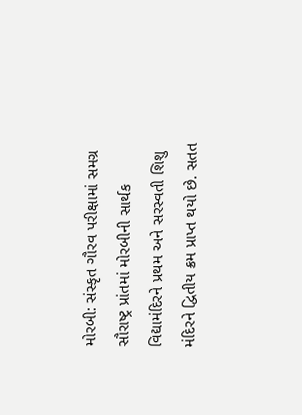મોરબી: સંસ્કૃત ગૌરવ પરીક્ષામાં સમગ્ર સૌરાષ્ટ્ર પ્રાંતમાં મોરબીની સાર્થક વિદ્યામંદિરને પ્રથમ અને સરસ્વતી શિશુ મંદિરને દ્વિતીય ક્રમ પ્રાપ્ત થયો છે. સતત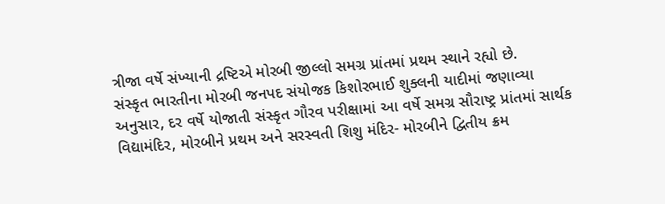ત્રીજા વર્ષે સંખ્યાની દ્રષ્ટિએ મોરબી જીલ્લો સમગ્ર પ્રાંતમાં પ્રથમ સ્થાને રહ્યો છે.
સંસ્કૃત ભારતીના મોરબી જનપદ સંયોજક કિશોરભાઈ શુક્લની યાદીમાં જણાવ્યા અનુસાર, દર વર્ષે યોજાતી સંસ્કૃત ગૌરવ પરીક્ષામાં આ વર્ષે સમગ્ર સૌરાષ્ટ્ર પ્રાંતમાં સાર્થક વિદ્યામંદિર, મોરબીને પ્રથમ અને સરસ્વતી શિશુ મંદિર- મોરબીને દ્વિતીય ક્રમ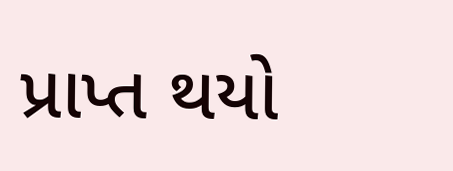પ્રાપ્ત થયો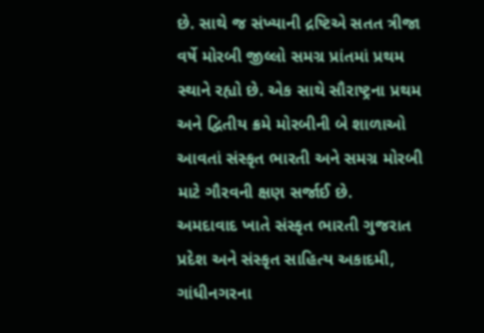છે. સાથે જ સંખ્યાની દ્રષ્ટિએ સતત ત્રીજા વર્ષે મોરબી જીલ્લો સમગ્ર પ્રાંતમાં પ્રથમ સ્થાને રહ્યો છે. એક સાથે સૌરાષ્ટ્રના પ્રથમ અને દ્વિતીય ક્રમે મોરબીની બે શાળાઓ આવતાં સંસ્કૃત ભારતી અને સમગ્ર મોરબી માટે ગૌરવની ક્ષણ સર્જાઈ છે.
અમદાવાદ ખાતે સંસ્કૃત ભારતી ગુજરાત પ્રદેશ અને સંસ્કૃત સાહિત્ય અકાદમી, ગાંધીનગરના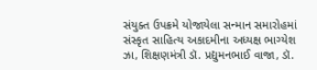સંયુક્ત ઉપક્રમે યોજાયેલા સન્માન સમારોહમાં સંસ્કૃત સાહિત્ય અકાદમીના અધ્યક્ષ ભાગ્યેશ ઝા, શિક્ષણમંત્રી ડૉ. પ્રદ્યુમનભાઈ વાજા, ડૉ.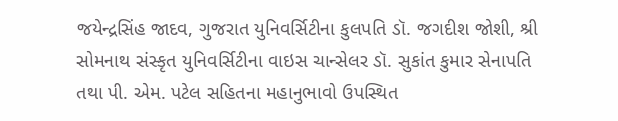જયેન્દ્રસિંહ જાદવ, ગુજરાત યુનિવર્સિટીના કુલપતિ ડૉ. જગદીશ જોશી, શ્રી સોમનાથ સંસ્કૃત યુનિવર્સિટીના વાઇસ ચાન્સેલર ડૉ. સુકાંત કુમાર સેનાપતિ તથા પી. એમ. પટેલ સહિતના મહાનુભાવો ઉપસ્થિત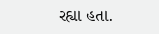રહ્યા હતા.